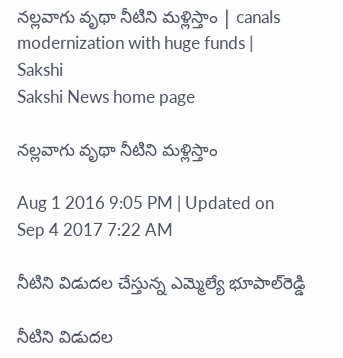నల్లవాగు వృథా నీటిని మళ్లిస్తాం | canals modernization with huge funds | Sakshi
Sakshi News home page

నల్లవాగు వృథా నీటిని మళ్లిస్తాం

Aug 1 2016 9:05 PM | Updated on Sep 4 2017 7:22 AM

నీటిని విడుదల చేస్తున్న ఎమ్మెల్యే భూపాల్‌రెడ్డి

నీటిని విడుదల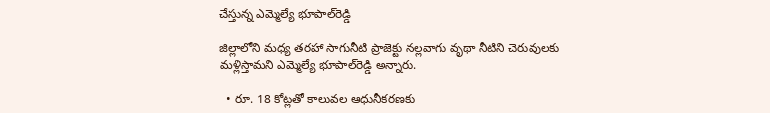చేస్తున్న ఎమ్మెల్యే భూపాల్‌రెడ్డి

జిల్లాలోని మధ్య తరహా సాగునీటి ప్రాజెక్టు నల్లవాగు వృథా నీటిని చెరువులకు మళ్లిస్తామని ఎమ్మెల్యే భూపాల్‌రెడ్డి అన్నారు.

  • రూ. 18 కోట్లతో కాలువల ఆధునీకరణకు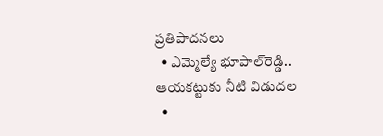ప్రతిపాదనలు
  • ఎమ్మెల్యే భూపాల్‌రెడ్డి.. ఆయకట్టుకు నీటి విడుదల
  •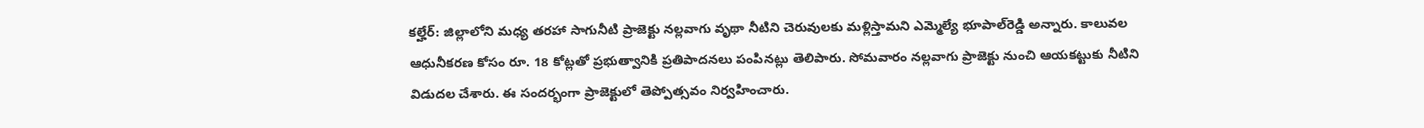కల్హేర్‌: జిల్లాలోని మధ్య తరహా సాగునీటి ప్రాజెక్టు నల్లవాగు వృథా నీటిని చెరువులకు మళ్లిస్తామని ఎమ్మెల్యే భూపాల్‌రెడ్డి అన్నారు. కాలువల ఆధునీకరణ కోసం రూ. 18 కోట్లతో ప్రభుత్వానికి ప్రతిపాదనలు పంపినట్లు తెలిపారు. సోమవారం నల్లవాగు ప్రాజెక్టు నుంచి ఆయకట్టుకు నీటిని విడుదల చేశారు. ఈ సందర్భంగా ప్రాజెక్టులో తెప్పోత్సవం నిర్వహించారు.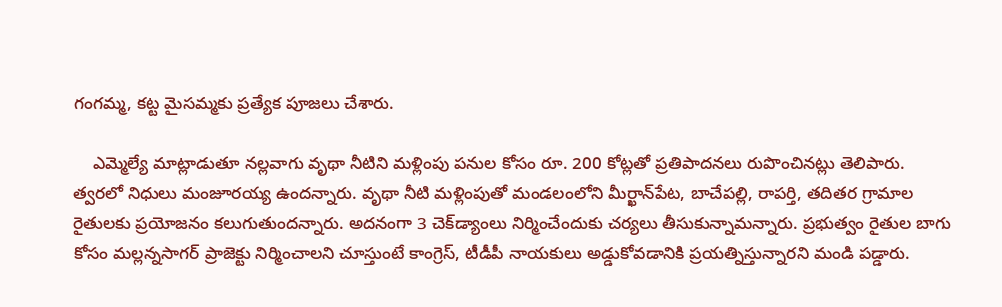గంగమ్మ, కట్ట మైసమ్మకు ప్రత్యేక పూజలు చేశారు.

    ఎమ్మెల్యే మాట్లాడుతూ నల్లవాగు వృథా నీటిని మళ్లింపు పనుల కోసం రూ. 200 కోట్లతో ప్రతిపాదనలు రుపొంచినట్లు తెలిపారు. త్వరలో నిధులు మంజూరయ్య ఉందన్నారు. వృథా నీటి మళ్లింపుతో మండలంలోని మీర్ఖాన్‌పేట, బాచేపల్లి, రాపర్తి, తదితర గ్రామాల రైతులకు ప్రయోజనం కలుగుతుందన్నారు. అదనంగా 3 చెక్‌డ్యాంలు నిర్మించేందుకు చర్యలు తీసుకున్నామన్నారు. ప్రభుత్వం రైతుల బాగు కోసం మల్లన్నసాగర్‌ ప్రాజెక్టు నిర్మించాలని చూస్తుంటే కాంగ్రెస్‌, టీడీపీ నాయకులు అడ్డుకోవడానికి ప్రయత్నిస్తున్నారని మండి పడ్డారు.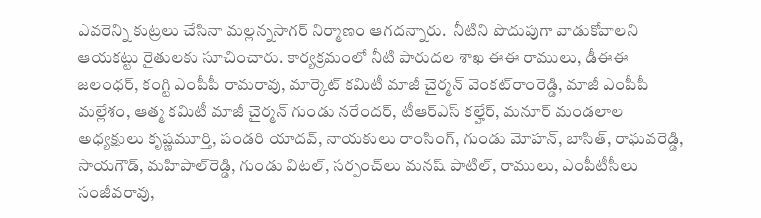ఎవరెన్ని కుట్రలు చేసినా మల్లన్నసాగర్‌ నిర్మాణం ఆగదన్నారు.  నీటిని పొదుపుగా వాడుకోవాలని ఆయకట్టు రైతులకు సూచించారు. కార్యక్రమంలో నీటి పారుదల శాఖ ఈఈ రాములు, డీఈఈ జలంధర్‌, కంగ్టి ఎంపీపీ రామరావు, మార్కెట్‌ కమిటీ మాజీ చైర్మన్‌ వెంకట్‌రాంరెడ్డి, మాజీ ఎంపీపీ మల్లేశం, ఆత్మ కమిటీ మాజీ చైర్మన్‌ గుండు నరేందర్‌, టీఆర్‌ఎస్‌ కల్హేర్‌, మనూర్‌ మండలాల అధ్యక్షులు కృష్ణమూర్తి, పండరి యాదవ్‌, నాయకులు రాంసింగ్‌, గుండు మోహన్‌, బాసిత్‌, రాఘవరెడ్డి, సాయగౌడ్‌, మహిపాల్‌రెడ్డి, గుండు విటల్‌, సర్పంచ్‌లు మనష్‌ పాటిల్‌, రాములు, ఎంపీటీసీలు సంజీవరావు,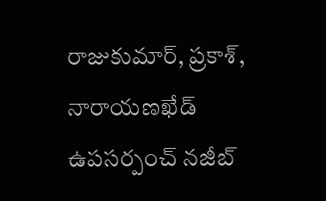రాజుకుమార్‌, ప్రకాశ్‌, నారాయణఖేడ్‌ ఉపసర్పంచ్‌ నజీబ్‌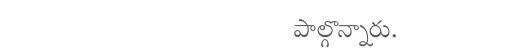పాల్గొన్నారు.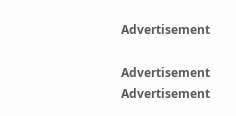Advertisement

Advertisement
Advertisement